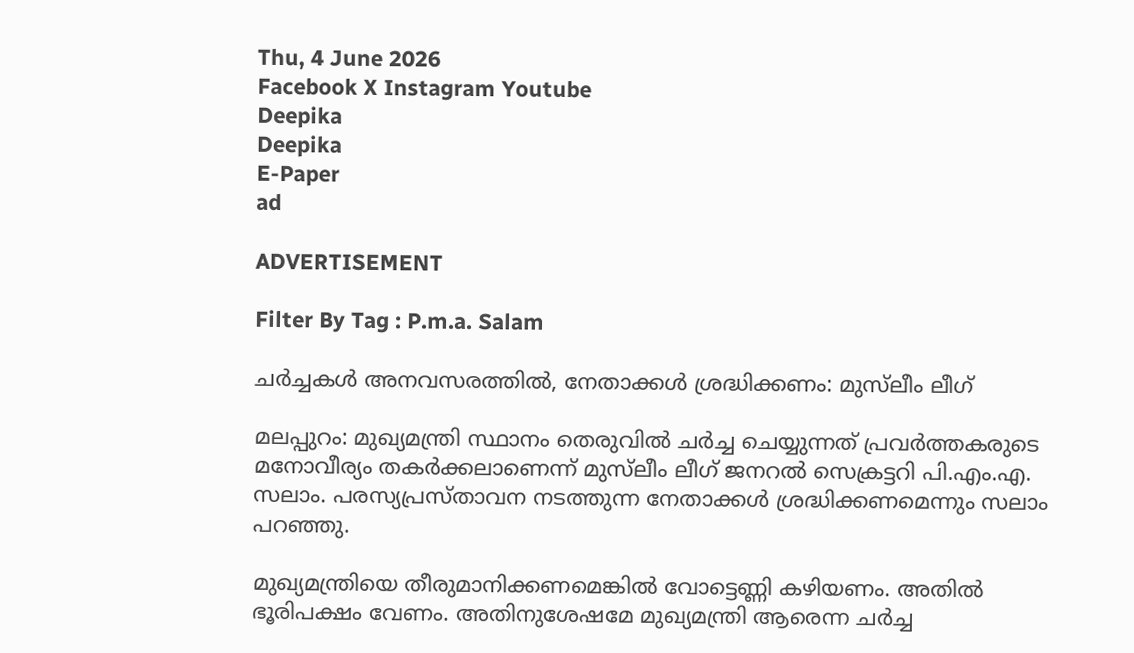Thu, 4 June 2026
Facebook X Instagram Youtube
Deepika
Deepika
E-Paper
ad

ADVERTISEMENT

Filter By Tag : P.m.a. Salam

ചര്‍ച്ചകള്‍ അനവസരത്തിൽ, നേതാക്കള്‍ ശ്രദ്ധിക്കണം: മുസ്‌ലീം ലീഗ്

മലപ്പുറം: മുഖ്യമന്ത്രി സ്ഥാനം തെരുവില്‍ ചര്‍ച്ച ചെയ്യുന്നത് പ്രവര്‍ത്തകരുടെ മനോവീര്യം തകര്‍ക്കലാണെന്ന് മുസ്‌ലീം ലീഗ് ജനറല്‍ സെക്രട്ടറി പി.എം.എ. സലാം. പരസ്യപ്രസ്താവന നടത്തുന്ന നേതാക്കള്‍ ശ്രദ്ധിക്കണമെന്നും സലാം പറഞ്ഞു.

മുഖ്യമന്ത്രിയെ തീരുമാനിക്കണമെങ്കില്‍ വോട്ടെണ്ണി കഴിയണം. അതില്‍ ഭൂരിപക്ഷം വേണം. അതിനുശേഷമേ മുഖ്യമന്ത്രി ആരെന്ന ചര്‍ച്ച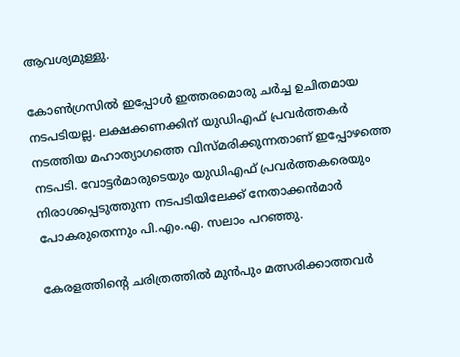ആവശ്യമുള്ളു.

കോണ്‍ഗ്രസില്‍ ഇപ്പോള്‍ ഇത്തരമൊരു ചര്‍ച്ച ഉചിതമായ നടപടിയല്ല. ലക്ഷക്കണക്കിന് യുഡിഎഫ് പ്രവര്‍ത്തകര്‍ നടത്തിയ മഹാത്യാഗത്തെ വിസ്മരിക്കുന്നതാണ് ഇപ്പോഴത്തെ നടപടി. വോട്ടര്‍മാരുടെയും യുഡിഎഫ് പ്രവര്‍ത്തകരെയും നിരാശപ്പെടുത്തുന്ന നടപടിയിലേക്ക് നേതാക്കന്‍മാര്‍ പോകരുതെന്നും പി.എം.എ. സലാം പറഞ്ഞു.

കേരളത്തിന്‍റെ ചരിത്രത്തില്‍ മുന്‍പും മത്സരിക്കാത്തവര്‍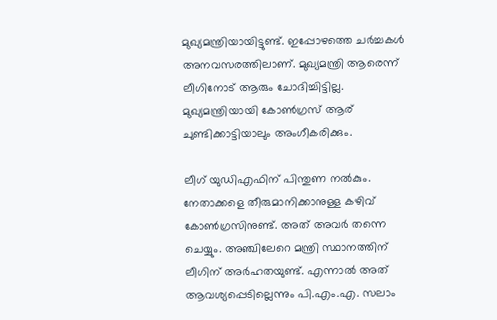മുഖ്യമന്ത്രിയായിട്ടുണ്ട്. ഇപ്പോഴത്തെ ചര്‍ച്ചകള്‍ അനവസരത്തിലാണ്. മുഖ്യമന്ത്രി ആരെന്ന് ലീഗിനോട് ആരും ചോദിച്ചിട്ടില്ല. മുഖ്യമന്ത്രിയായി കോണ്‍ഗ്രസ് ആര് ചുണ്ടിക്കാട്ടിയാലും അംഗീകരിക്കും.

ലീഗ് യുഡിഎഫിന് പിന്തുണ നല്‍കും. നേതാക്കളെ തീരുമാനിക്കാനുള്ള കഴിവ് കോണ്‍ഗ്രസിനുണ്ട്. അത് അവര്‍ തന്നെ ചെയ്യും. അഞ്ചിലേറെ മന്ത്രി സ്ഥാനത്തിന് ലീഗിന് അര്‍ഹതയുണ്ട്. എന്നാല്‍ അത് ആവശ്യപ്പെടില്ലെന്നും പി.എം.എ. സലാം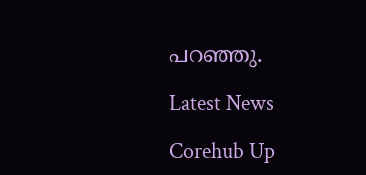പറഞ്ഞു.

Latest News

Corehub Up